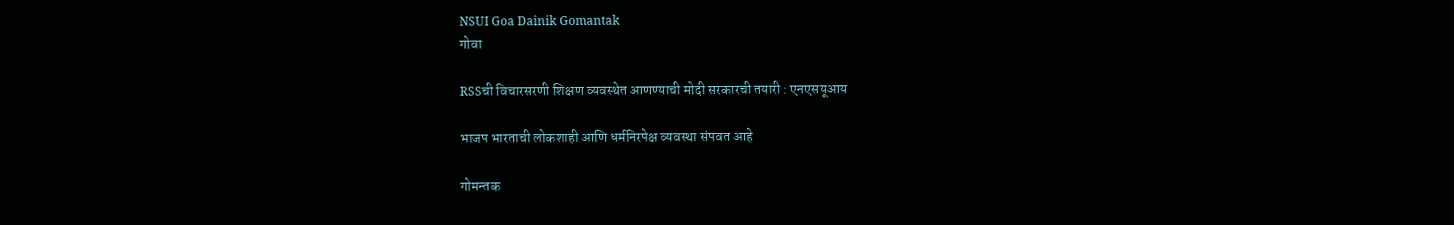NSUI Goa Dainik Gomantak
गोवा

RSSची विचारसरणी शिक्षण व्यवस्थेत आणण्याची मोदी सरकारची तयारी : एनएसयूआय

भाजप भारताची लोकशाही आणि धर्मनिरपेक्ष व्यवस्था संपवत आहे

गोमन्तक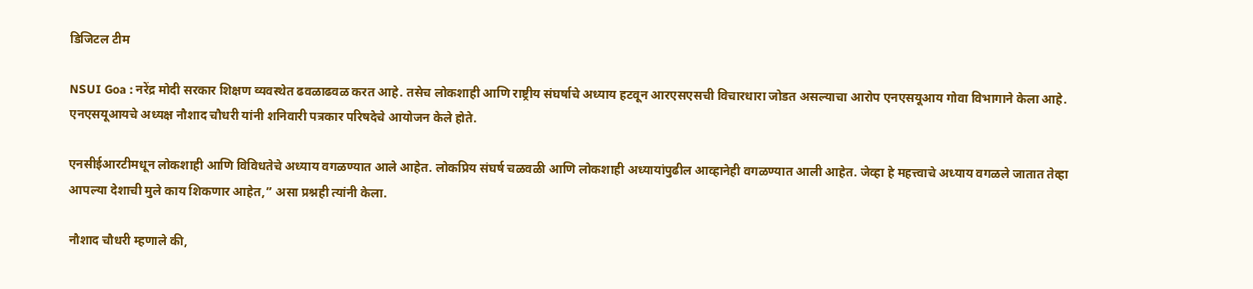डिजिटल टीम

NSUI Goa : नरेंद्र मोदी सरकार शिक्षण व्यवस्थेत ढवळाढवळ करत आहे. तसेच लोकशाही आणि राष्ट्रीय संघर्षाचे अध्याय हटवून आरएसएसची विचारधारा जोडत असल्याचा आरोप एनएसयूआय गोवा विभागाने केला आहे. एनएसयूआयचे अध्यक्ष नौशाद चौधरी यांनी शनिवारी पत्रकार परिषदेचे आयोजन केले होते.

एनसीईआरटीमधून लोकशाही आणि विविधतेचे अध्याय वगळण्यात आले आहेत. लोकप्रिय संघर्ष चळवळी आणि लोकशाही अध्यायांपुढील आव्हानेही वगळण्यात आली आहेत. जेव्हा हे महत्त्वाचे अध्याय वगळले जातात तेव्हा आपल्या देशाची मुले काय शिकणार आहेत,” असा प्रश्नही त्यांनी केला.

नौशाद चौधरी म्हणाले की,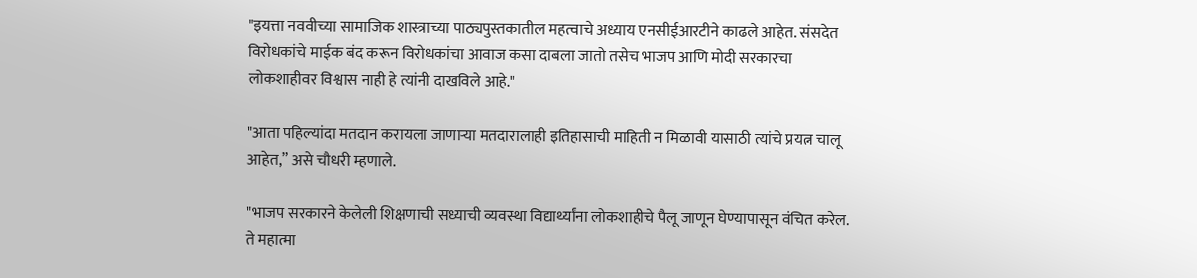"इयत्ता नववीच्या सामाजिक शास्त्राच्या पाठ्यपुस्तकातील महत्वाचे अध्याय एनसीईआरटीने काढले आहेत. संसदेत विरोधकांचे माईक बंद करून विरोधकांचा आवाज कसा दाबला जातो तसेच भाजप आणि मोदी सरकारचा लोकशाहीवर विश्वास नाही हे त्यांनी दाखविले आहे."

"आता पहिल्यांदा मतदान करायला जाणाऱ्या मतदारालाही इतिहासाची माहिती न मिळावी यासाठी त्यांचे प्रयत्न चालू आहेत,” असे चौधरी म्हणाले.

"भाजप सरकारने केलेली शिक्षणाची सध्याची व्यवस्था विद्यार्थ्यांना लोकशाहीचे पैलू जाणून घेण्यापासून वंचित करेल. ते महात्मा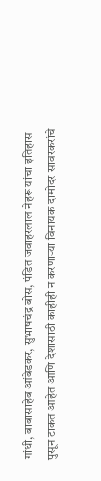गांधी, बाबासाहेब आंबेडकर, सुभाषचंद्र बोस, पंडित जवाहरलाल नेहरू यांचा इतिहास पुसून टाकत आहेत आणि देशासाठी काहीही न करणाऱ्या विनायक दामोदर सावरकरांचे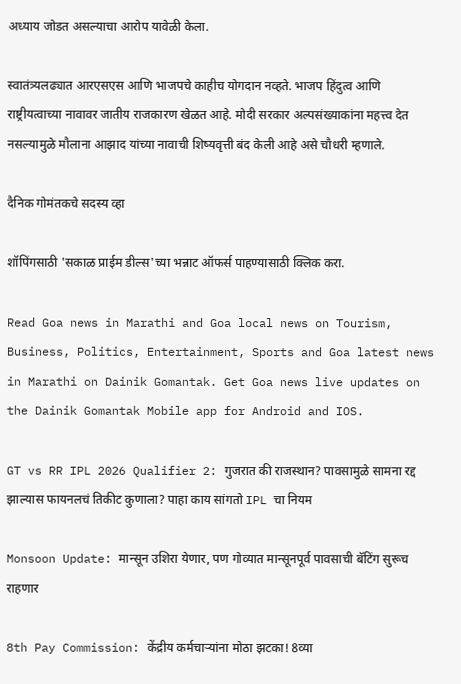अध्याय जोडत असल्याचा आरोप यावेळी केला.

स्वातंत्र्यलढ्यात आरएसएस आणि भाजपचे काहीच योगदान नव्हते. भाजप हिंदुत्व आणि राष्ट्रीयत्वाच्या नावावर जातीय राजकारण खेळत आहे. मोदी सरकार अल्पसंख्याकांना महत्त्व देत नसल्यामुळे मौलाना आझाद यांच्या नावाची शिष्यवृत्ती बंद केली आहे असे चौधरी म्हणाले.

दैनिक गोमंतकचे सदस्य व्हा

शॉपिंगसाठी 'सकाळ प्राईम डील्स'च्या भन्नाट ऑफर्स पाहण्यासाठी क्लिक करा.

Read Goa news in Marathi and Goa local news on Tourism, Business, Politics, Entertainment, Sports and Goa latest news in Marathi on Dainik Gomantak. Get Goa news live updates on the Dainik Gomantak Mobile app for Android and IOS.

GT vs RR IPL 2026 Qualifier 2: गुजरात की राजस्थान? पावसामुळे सामना रद्द झाल्यास फायनलचं तिकीट कुणाला? पाहा काय सांगतो IPL चा नियम

Monsoon Update: मान्सून उशिरा येणार, पण गोव्यात मान्सूनपूर्व पावसाची बॅटिंग सुरूच राहणार

8th Pay Commission: केंद्रीय कर्मचाऱ्यांना मोठा झटका! 8व्या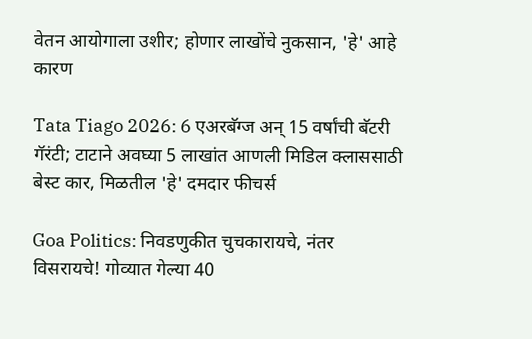वेतन आयोगाला उशीर; होणार लाखोंचे नुकसान, 'हे' आहे कारण

Tata Tiago 2026: 6 एअरबॅग्ज अन् 15 वर्षांची बॅटरी गॅरंटी; टाटाने अवघ्या 5 लाखांत आणली मिडिल क्लाससाठी बेस्ट कार, मिळतील 'हे' दमदार फीचर्स

Goa Politics: निवडणुकीत चुचकारायचे, नंतर विसरायचे! गोव्यात गेल्या 40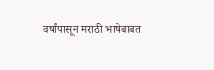वर्षांपासून मराठी भाषेबाबत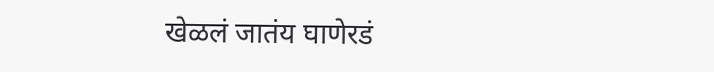खेळलं जातंय घाणेरडं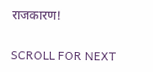राजकारण!

SCROLL FOR NEXT